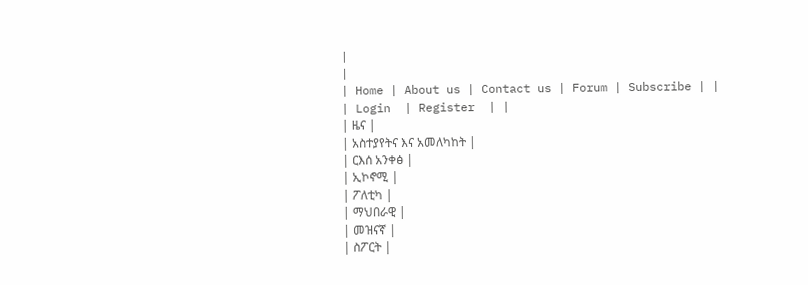|
|
| Home | About us | Contact us | Forum | Subscribe | |
| Login  | Register  | |
| ዜና |
| አስተያየትና እና አመለካከት |
| ርእሰ አንቀፅ |
| ኢኮኖሚ |
| ፖለቲካ |
| ማህበራዊ |
| መዝናኛ |
| ስፖርት |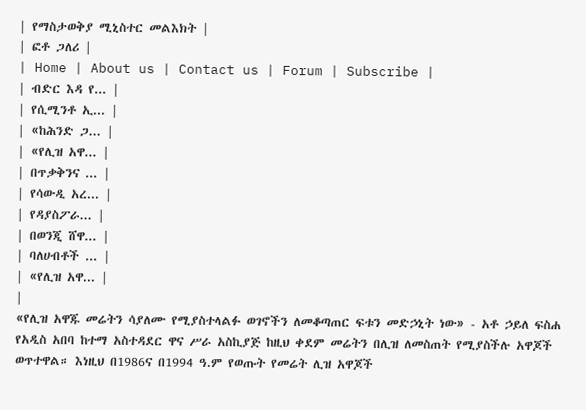| የማስታወቅያ ሚኒስተር መልእክት |
| ፎቶ ጋለሪ |
| Home | About us | Contact us | Forum | Subscribe |
| ብድር እዳ የ... |
| የሲሚንቶ ኢ... |
| «ከሕንድ ጋ... |
| «የሊዝ አዋ... |
| በጥቃቅንና ... |
| የሳውዲ አረ... |
| የዳያስፖራ... |
| በወንጂ ሸዋ... |
| ባለሀብቶች ... |
| «የሊዝ አዋ... |
|
«የሊዝ አዋጁ መሬትን ሳያለሙ የሚያስተላልፉ ወገኖችን ለመቆጣጠር ፍቱን መድኃኒት ነው» - አቶ ኃይለ ፍስሐ የአዲስ አበባ ከተማ አስተዳደር ዋና ሥራ አስኪያጅ ከዚህ ቀደም መሬትን በሊዝ ለመስጠት የሚያስችሉ አዋጆች ወጥተዋል። እነዚህ በ1986ና በ1994 ዓ.ም የወጡት የመሬት ሊዝ አዋጆች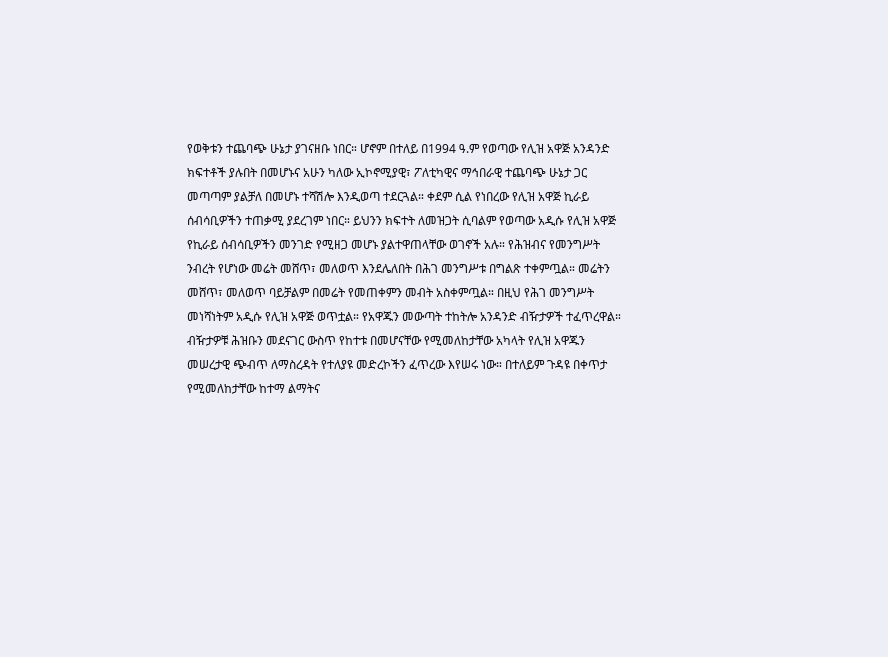የወቅቱን ተጨባጭ ሁኔታ ያገናዘቡ ነበር። ሆኖም በተለይ በ1994 ዓ.ም የወጣው የሊዝ አዋጅ አንዳንድ ክፍተቶች ያሉበት በመሆኑና አሁን ካለው ኢኮኖሚያዊ፣ ፖለቲካዊና ማኅበራዊ ተጨባጭ ሁኔታ ጋር መጣጣም ያልቻለ በመሆኑ ተሻሽሎ እንዲወጣ ተደርጓል። ቀደም ሲል የነበረው የሊዝ አዋጅ ኪራይ ሰብሳቢዎችን ተጠቃሚ ያደረገም ነበር። ይህንን ክፍተት ለመዝጋት ሲባልም የወጣው አዲሱ የሊዝ አዋጅ የኪራይ ሰብሳቢዎችን መንገድ የሚዘጋ መሆኑ ያልተዋጠላቸው ወገኖች አሉ። የሕዝብና የመንግሥት ንብረት የሆነው መሬት መሸጥ፣ መለወጥ እንደሌለበት በሕገ መንግሥቱ በግልጽ ተቀምጧል። መሬትን መሸጥ፣ መለወጥ ባይቻልም በመሬት የመጠቀምን መብት አስቀምጧል። በዚህ የሕገ መንግሥት መነሻነትም አዲሱ የሊዝ አዋጅ ወጥቷል። የአዋጁን መውጣት ተከትሎ አንዳንድ ብዥታዎች ተፈጥረዋል። ብዥታዎቹ ሕዝቡን መደናገር ውስጥ የከተቱ በመሆናቸው የሚመለከታቸው አካላት የሊዝ አዋጁን መሠረታዊ ጭብጥ ለማስረዳት የተለያዩ መድረኮችን ፈጥረው እየሠሩ ነው። በተለይም ጉዳዩ በቀጥታ የሚመለከታቸው ከተማ ልማትና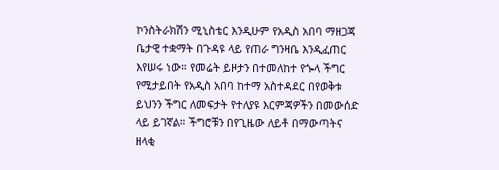ኮንስትራክሽን ሚኒስቴር እንዲሁም የአዲስ አበባ ማዘጋጃ ቤታዊ ተቋማት በጉዳዩ ላይ የጠራ ግንዛቤ እንዲፈጠር እየሠሩ ነው። የመሬት ይዞታን በተመለከተ የጐላ ችግር የሚታይበት የአዲስ አበባ ከተማ አስተዳደር በየወቅቱ ይህንን ችግር ለመፍታት የተለያዩ እርምጃዎችን በመውሰድ ላይ ይገኛል። ችግሮቹን በየጊዜው ለይቶ በማውጣትና ዘላቂ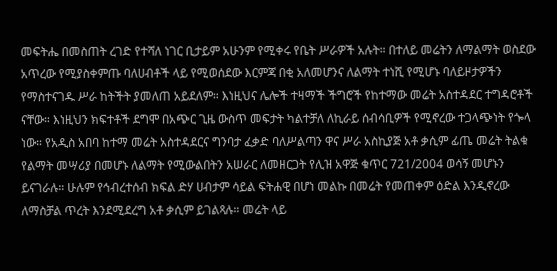መፍትሔ በመስጠት ረገድ የተሻለ ነገር ቢታይም አሁንም የሚቀሩ የቤት ሥራዎች አሉት። በተለይ መሬትን ለማልማት ወስደው አጥረው የሚያስቀምጡ ባለሀብቶች ላይ የሚወሰደው እርምጃ በቂ አለመሆንና ለልማት ተነሺ የሚሆኑ ባለይዞታዎችን የማስተናገዱ ሥራ ከትችት ያመለጠ አይደለም። እነዚህና ሌሎች ተዛማች ችግሮች የከተማው መሬት አስተዳደር ተግዳሮቶች ናቸው። እነዚህን ክፍተቶች ደግሞ በአጭር ጊዜ ውስጥ መፍታት ካልተቻለ ለኪራይ ሰብሳቢዎች የሚኖረው ተጋላጭነት የጐላ ነው። የአዲስ አበባ ከተማ መሬት አስተዳደርና ግንባታ ፈቃድ ባለሥልጣን ዋና ሥራ አስኪያጅ አቶ ቃሲም ፊጤ መሬት ትልቁ የልማት መሣሪያ በመሆኑ ለልማት የሚውልበትን አሠራር ለመዘርጋት የሊዝ አዋጅ ቁጥር 721/2004 ወሳኝ መሆኑን ይናገራሉ። ሁሉም የኅብረተሰብ ክፍል ድሃ ሀብታም ሳይል ፍትሐዊ በሆነ መልኩ በመሬት የመጠቀም ዕድል እንዲኖረው ለማስቻል ጥረት እንደሚደረግ አቶ ቃሲም ይገልጻሉ። መሬት ላይ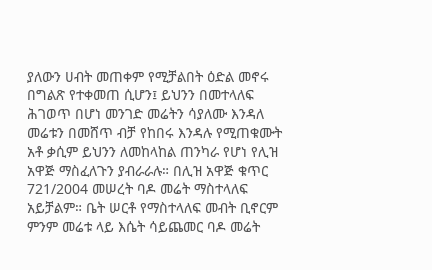ያለውን ሀብት መጠቀም የሚቻልበት ዕድል መኖሩ በግልጽ የተቀመጠ ሲሆን፤ ይህንን በመተላለፍ ሕገወጥ በሆነ መንገድ መሬትን ሳያለሙ እንዳለ መሬቱን በመሸጥ ብቻ የከበሩ እንዳሉ የሚጠቁሙት አቶ ቃሲም ይህንን ለመከላከል ጠንካራ የሆነ የሊዝ አዋጅ ማስፈለጉን ያብራራሉ። በሊዝ አዋጅ ቁጥር 721/2004 መሠረት ባዶ መሬት ማስተላለፍ አይቻልም። ቤት ሠርቶ የማስተላለፍ መብት ቢኖርም ምንም መሬቱ ላይ እሴት ሳይጨመር ባዶ መሬት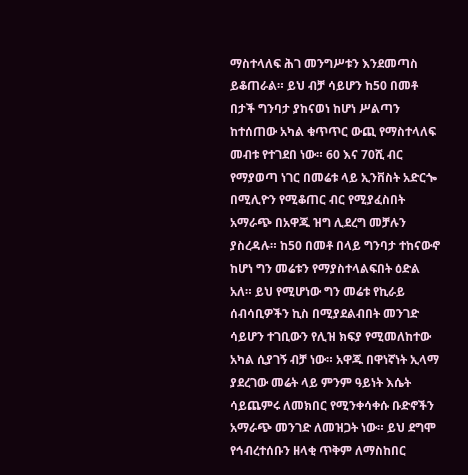ማስተላለፍ ሕገ መንግሥቱን እንደመጣስ ይቆጠራል። ይህ ብቻ ሳይሆን ከ50 በመቶ በታች ግንባታ ያከናወነ ከሆነ ሥልጣን ከተሰጠው አካል ቁጥጥር ውጪ የማስተላለፍ መብቱ የተገደበ ነው። 60 እና 70ሺ ብር የማያወጣ ነገር በመሬቱ ላይ ኢንቨስት አድርጐ በሚሊዮን የሚቆጠር ብር የሚያፈስበት አማራጭ በአዋጁ ዝግ ሊደረግ መቻሉን ያስረዳሉ። ከ50 በመቶ በላይ ግንባታ ተከናውኖ ከሆነ ግን መሬቱን የማያስተላልፍበት ዕድል አለ። ይህ የሚሆነው ግን መሬቱ የኪራይ ሰብሳቢዎችን ኪስ በሚያደልብበት መንገድ ሳይሆን ተገቢውን የሊዝ ክፍያ የሚመለከተው አካል ሲያገኝ ብቻ ነው። አዋጁ በዋነኛነት ኢላማ ያደረገው መሬት ላይ ምንም ዓይነት እሴት ሳይጨምሩ ለመክበር የሚንቀሳቀሱ ቡድኖችን አማራጭ መንገድ ለመዝጋት ነው። ይህ ደግሞ የኅብረተሰቡን ዘላቂ ጥቅም ለማስከበር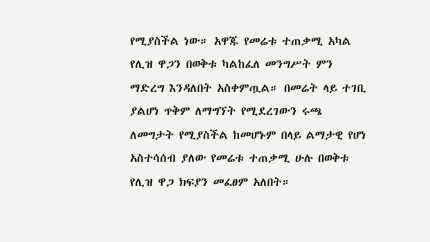የሚያስችል ነው። አዋጁ የመሬቱ ተጠቃሚ አካል የሊዝ ዋጋን በወቅቱ ካልከፈለ መንግሥት ምን ማድረግ እንዳለበት አስቀምጧል። በመሬት ላይ ተገቢ ያልሆነ ጥቅም ለማግኘት የሚደረገውን ሩጫ ለመግታት የሚያስችል ከመሆኑም በላይ ልማታዊ የሆነ አስተሳሰብ ያለው የመሬቱ ተጠቃሚ ሁሉ በወቅቱ የሊዝ ዋጋ ክፍያን መፈፀም አለበት።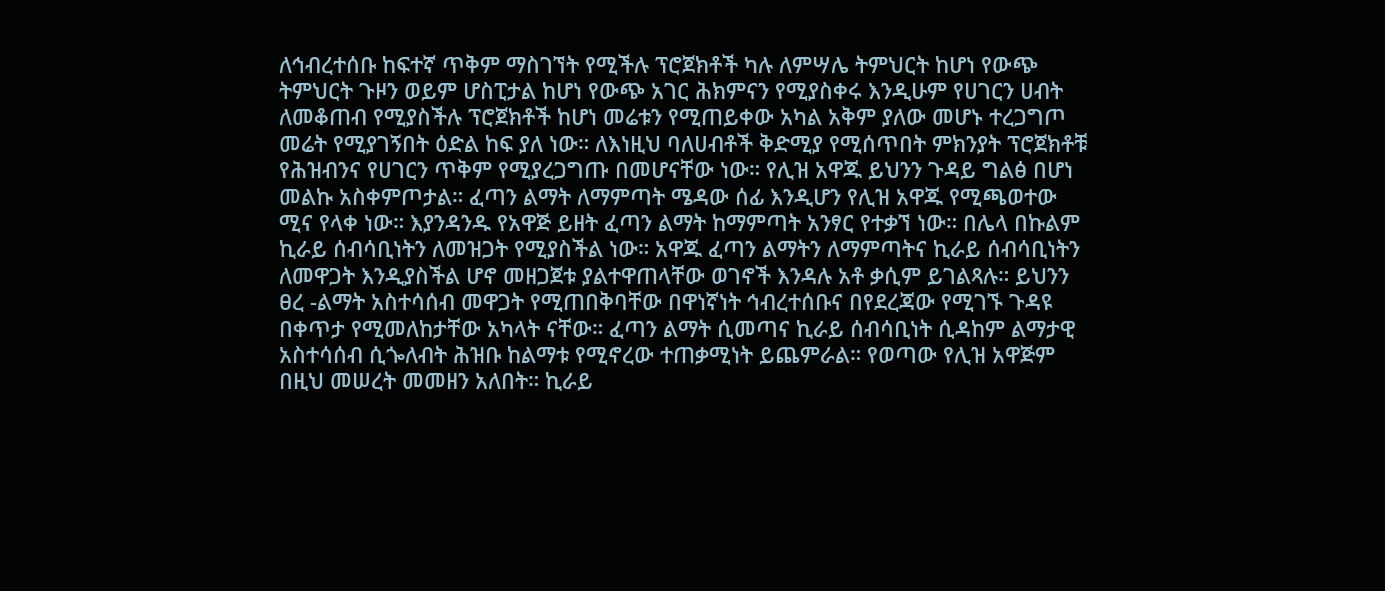ለኅብረተሰቡ ከፍተኛ ጥቅም ማስገኘት የሚችሉ ፕሮጀክቶች ካሉ ለምሣሌ ትምህርት ከሆነ የውጭ ትምህርት ጉዞን ወይም ሆስፒታል ከሆነ የውጭ አገር ሕክምናን የሚያስቀሩ እንዲሁም የሀገርን ሀብት ለመቆጠብ የሚያስችሉ ፕሮጀክቶች ከሆነ መሬቱን የሚጠይቀው አካል አቅም ያለው መሆኑ ተረጋግጦ መሬት የሚያገኝበት ዕድል ከፍ ያለ ነው። ለእነዚህ ባለሀብቶች ቅድሚያ የሚሰጥበት ምክንያት ፕሮጀክቶቹ የሕዝብንና የሀገርን ጥቅም የሚያረጋግጡ በመሆናቸው ነው። የሊዝ አዋጁ ይህንን ጉዳይ ግልፅ በሆነ መልኩ አስቀምጦታል። ፈጣን ልማት ለማምጣት ሜዳው ሰፊ እንዲሆን የሊዝ አዋጁ የሚጫወተው ሚና የላቀ ነው። እያንዳንዱ የአዋጅ ይዘት ፈጣን ልማት ከማምጣት አንፃር የተቃኘ ነው። በሌላ በኩልም ኪራይ ሰብሳቢነትን ለመዝጋት የሚያስችል ነው። አዋጁ ፈጣን ልማትን ለማምጣትና ኪራይ ሰብሳቢነትን ለመዋጋት እንዲያስችል ሆኖ መዘጋጀቱ ያልተዋጠላቸው ወገኖች እንዳሉ አቶ ቃሲም ይገልጻሉ። ይህንን ፀረ -ልማት አስተሳሰብ መዋጋት የሚጠበቅባቸው በዋነኛነት ኅብረተሰቡና በየደረጃው የሚገኙ ጉዳዩ በቀጥታ የሚመለከታቸው አካላት ናቸው። ፈጣን ልማት ሲመጣና ኪራይ ሰብሳቢነት ሲዳከም ልማታዊ አስተሳሰብ ሲጐለብት ሕዝቡ ከልማቱ የሚኖረው ተጠቃሚነት ይጨምራል። የወጣው የሊዝ አዋጅም በዚህ መሠረት መመዘን አለበት። ኪራይ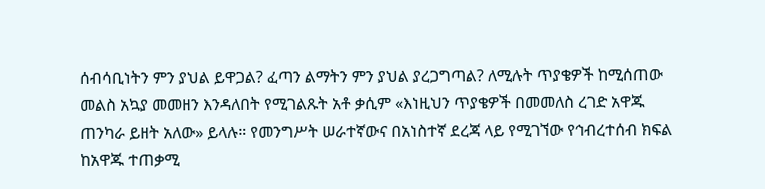ሰብሳቢነትን ምን ያህል ይዋጋል? ፈጣን ልማትን ምን ያህል ያረጋግጣል? ለሚሉት ጥያቄዎች ከሚሰጠው መልስ አኳያ መመዘን እንዳለበት የሚገልጹት አቶ ቃሲም «እነዚህን ጥያቄዎች በመመለስ ረገድ አዋጁ ጠንካራ ይዘት አለው» ይላሉ። የመንግሥት ሠራተኛውና በአነስተኛ ደረጃ ላይ የሚገኘው የኅብረተሰብ ክፍል ከአዋጁ ተጠቃሚ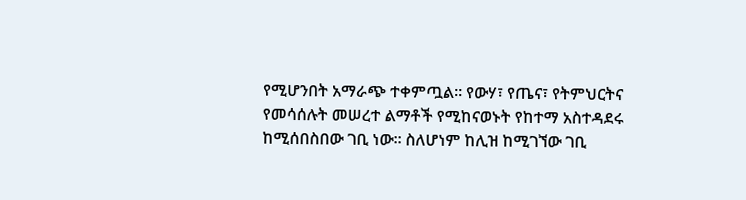የሚሆንበት አማራጭ ተቀምጧል። የውሃ፣ የጤና፣ የትምህርትና የመሳሰሉት መሠረተ ልማቶች የሚከናወኑት የከተማ አስተዳደሩ ከሚሰበስበው ገቢ ነው። ስለሆነም ከሊዝ ከሚገኘው ገቢ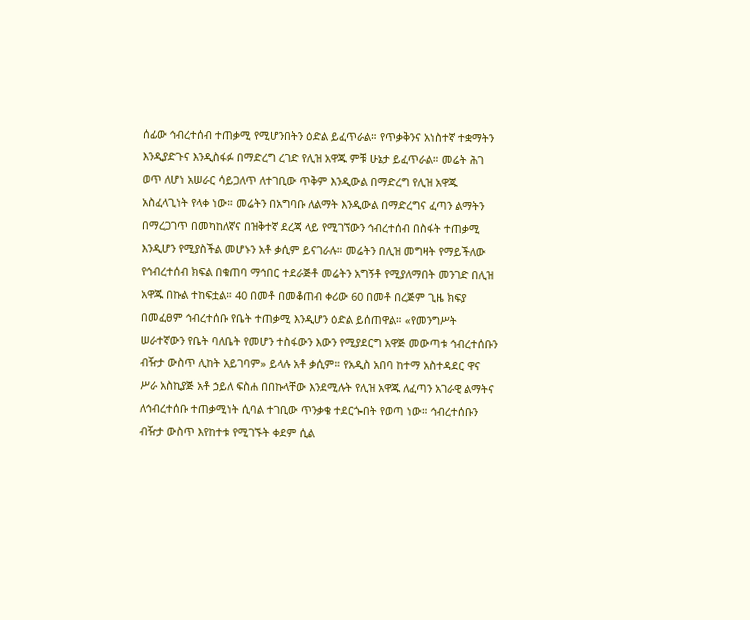ሰፊው ኅብረተሰብ ተጠቃሚ የሚሆንበትን ዕድል ይፈጥራል። የጥቃቅንና አነስተኛ ተቋማትን እንዲያድጉና እንዲስፋፉ በማድረግ ረገድ የሊዝ አዋጁ ምቹ ሁኔታ ይፈጥራል። መሬት ሕገ ወጥ ለሆነ አሠራር ሳይጋለጥ ለተገቢው ጥቅም እንዲውል በማድረግ የሊዝ አዋጁ አስፈላጊነት የላቀ ነው። መሬትን በአግባቡ ለልማት እንዲውል በማድረግና ፈጣን ልማትን በማረጋገጥ በመካከለኛና በዝቅተኛ ደረጃ ላይ የሚገኘውን ኅብረተሰብ በስፋት ተጠቃሚ እንዲሆን የሚያስችል መሆኑን አቶ ቃሲም ይናገራሉ። መሬትን በሊዝ መግዛት የማይችለው የኅብረተሰብ ክፍል በቁጠባ ማኅበር ተደራጅቶ መሬትን አግኝቶ የሚያለማበት መንገድ በሊዝ አዋጁ በኩል ተከፍቷል። 40 በመቶ በመቆጠብ ቀሪው 60 በመቶ በረጅም ጊዜ ክፍያ በመፈፀም ኅብረተሰቡ የቤት ተጠቃሚ እንዲሆን ዕድል ይሰጠዋል። «የመንግሥት ሠራተኛውን የቤት ባለቤት የመሆን ተስፋውን እውን የሚያደርግ አዋጅ መውጣቱ ኅብረተሰቡን ብዥታ ውስጥ ሊከት አይገባም» ይላሉ አቶ ቃሲም። የአዲስ አበባ ከተማ አስተዳደር ዋና ሥራ አስኪያጅ አቶ ኃይለ ፍስሐ በበኩላቸው እንደሚሉት የሊዝ አዋጁ ለፈጣን አገራዊ ልማትና ለኅብረተሰቡ ተጠቃሚነት ሲባል ተገቢው ጥንቃቄ ተደርጐበት የወጣ ነው። ኅብረተሰቡን ብዥታ ውስጥ እየከተቱ የሚገኙት ቀደም ሲል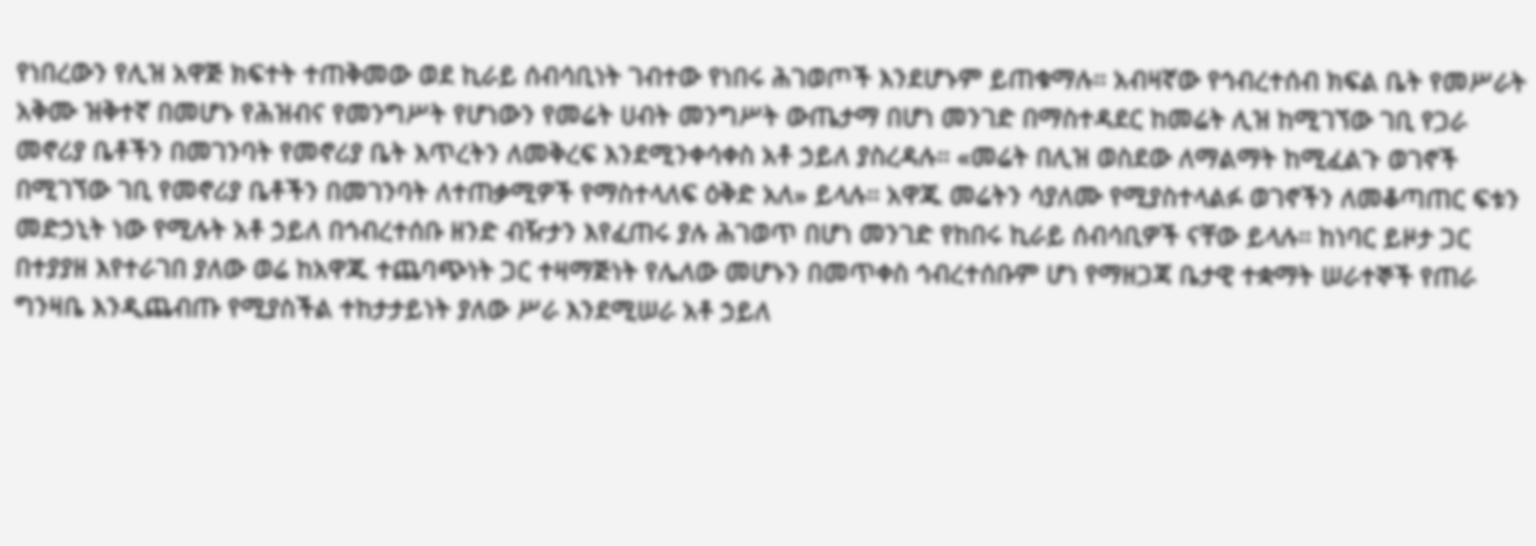የነበረውን የሊዝ አዋጅ ክፍተት ተጠቅመው ወደ ኪራይ ሰብሳቢነት ገብተው የነበሩ ሕገወጦች እንደሆኑም ይጠቁማሉ። አብዛኛው የኅብረተሰብ ክፍል ቤት የመሥራት አቅሙ ዝቅተኛ በመሆኑ የሕዝብና የመንግሥት የሆነውን የመሬት ሀብት መንግሥት ውጤታማ በሆነ መንገድ በማስተዳደር ከመሬት ሊዝ ከሚገኘው ገቢ የጋራ መኖሪያ ቤቶችን በመገንባት የመኖሪያ ቤት እጥረትን ለመቅረፍ እንደሚንቀሳቀስ አቶ ኃይለ ያስረዳሉ። «መሬት በሊዝ ወስደው ለማልማት ከሚፈልጉ ወገኖች በሚገኘው ገቢ የመኖሪያ ቤቶችን በመገንባት ለተጠቃሚዎች የማስተላለፍ ዕቅድ አለ» ይላሉ። አዋጁ መሬትን ሳያለሙ የሚያስተላልፉ ወገኖችን ለመቆጣጠር ፍቱን መድኃኒት ነው የሚሉት አቶ ኃይለ በኅብረተሰቡ ዘንድ ብዥታን እየፈጠሩ ያሉ ሕገወጥ በሆነ መንገድ የከበሩ ኪራይ ሰብሳቢዎች ናቸው ይላሉ። ከነባር ይዞታ ጋር በተያያዘ እየተራገበ ያለው ወሬ ከአዋጁ ተጨባጭነት ጋር ተዛማጅነት የሌለው መሆኑን በመጥቀስ ኅብረተሰቡም ሆነ የማዘጋጃ ቤታዊ ተቋማት ሠራተኞች የጠራ ግንዛቤ እንዲጨብጡ የሚያስችል ተከታታይነት ያለው ሥራ እንደሚሠራ አቶ ኃይለ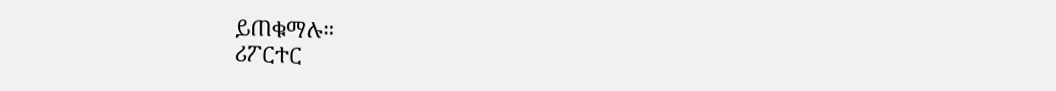ይጠቁማሉ።
ሪፖርተር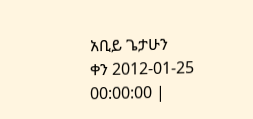አቢይ ጌታሁን
ቀን 2012-01-25 00:00:00 |